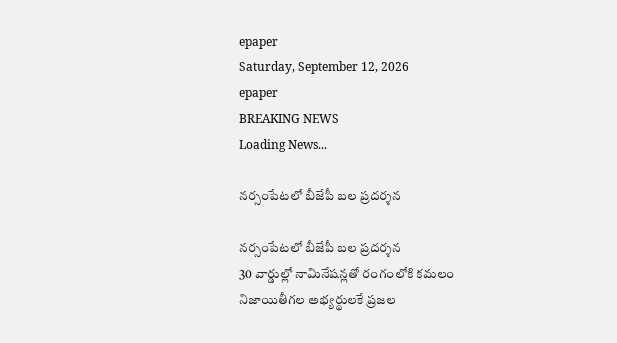epaper
Saturday, September 12, 2026
epaper
BREAKING NEWS
Loading News...

నర్సంపేటలో బీజేపీ బల ప్రదర్శన

నర్సంపేటలో బీజేపీ బల ప్రదర్శన
30 వార్డుల్లో నామినేషన్లతో రంగంలోకి కమలం
నిజాయితీగల అభ్యర్థులకే ప్రజల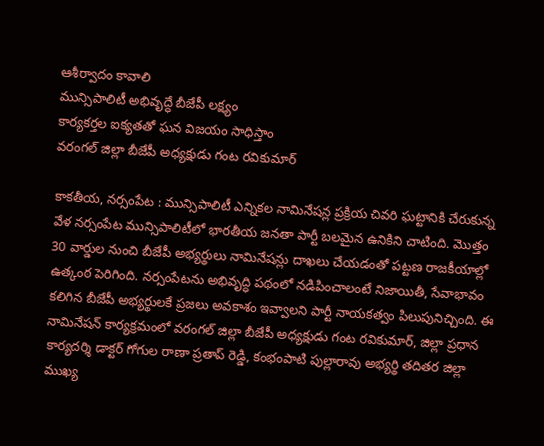ఆశీర్వాదం కావాలి
మున్సిపాలిటీ అభివృద్ధే బీజేపీ లక్ష్యం
కార్యకర్తల ఐక్యతతో ఘన విజయం సాధిస్తాం
వరంగల్ జిల్లా బీజేపీ అధ్యక్షుడు గంట రవికుమార్

కాకతీయ, నర్సంపేట : మున్సిపాలిటీ ఎన్నికల నామినేషన్ల ప్రక్రియ చివరి ఘట్టానికి చేరుకున్న వేళ నర్సంపేట మున్సిపాలిటీలో భారతీయ జనతా పార్టీ బలమైన ఉనికిని చాటింది. మొత్తం 30 వార్డుల నుంచి బీజేపీ అభ్యర్థులు నామినేషన్లు దాఖలు చేయడంతో పట్టణ రాజకీయాల్లో ఉత్కంఠ పెరిగింది. నర్సంపేటను అభివృద్ధి పథంలో నడిపించాలంటే నిజాయితీ, సేవాభావం కలిగిన బీజేపీ అభ్యర్థులకే ప్రజలు అవకాశం ఇవ్వాలని పార్టీ నాయకత్వం పిలుపునిచ్చింది. ఈ నామినేషన్ కార్యక్రమంలో వరంగల్ జిల్లా బీజేపీ అధ్యక్షుడు గంట రవికుమార్, జిల్లా ప్రధాన కార్యదర్శి డాక్టర్ గోగుల రాణా ప్రతాప్ రెడ్డి, కంభంపాటి పుల్లారావు అభ్యర్థి తదితర జిల్లా ముఖ్య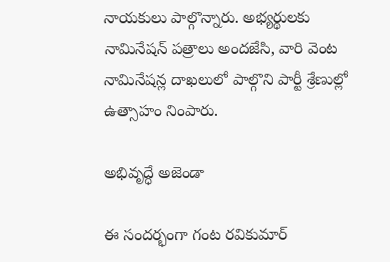నాయకులు పాల్గొన్నారు. అభ్యర్థులకు నామినేషన్ పత్రాలు అందజేసి, వారి వెంట నామినేషన్ల దాఖలులో పాల్గొని పార్టీ శ్రేణుల్లో ఉత్సాహం నింపారు.

అభివృద్ధే అజెండా

ఈ సందర్భంగా గంట రవికుమార్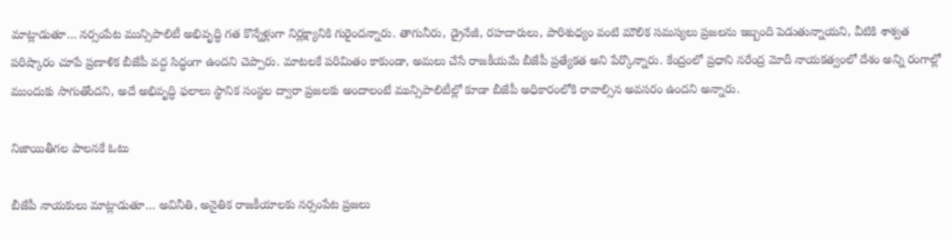మాట్లాడుతూ… నర్సంపేట మున్సిపాలిటీ అభివృద్ధి గత కొన్నేళ్లుగా నిర్లక్ష్యానికి గురైందన్నారు. తాగునీరు, డ్రైనేజీ, రహదారులు, పారిశుధ్యం వంటి మౌలిక సమస్యలు ప్రజలను ఇబ్బంది పెడుతున్నాయని, వీటికి శాశ్వత పరిష్కారం చూపే ప్రణాళిక బీజేపీ వద్ద సిద్ధంగా ఉందని చెప్పారు. మాటలకే పరిమితం కాకుండా, అమలు చేసే రాజకీయమే బీజేపీ ప్రత్యేకత అని పేర్కొన్నారు. కేంద్రంలో ప్రధాని నరేంద్ర మోదీ నాయకత్వంలో దేశం అన్ని రంగాల్లో ముందుకు సాగుతోందని, అదే అభివృద్ధి ఫలాలు స్థానిక సంస్థల ద్వారా ప్రజలకు అందాలంటే మున్సిపాలిటీల్లో కూడా బీజేపీ అధికారంలోకి రావాల్సిన అవసరం ఉందని అన్నారు.

నిజాయితీగల పాలనకే ఓటు

బీజేపీ నాయకులు మాట్లాడుతూ… అవినీతి, అనైతిక రాజకీయాలకు నర్సంపేట ప్రజలు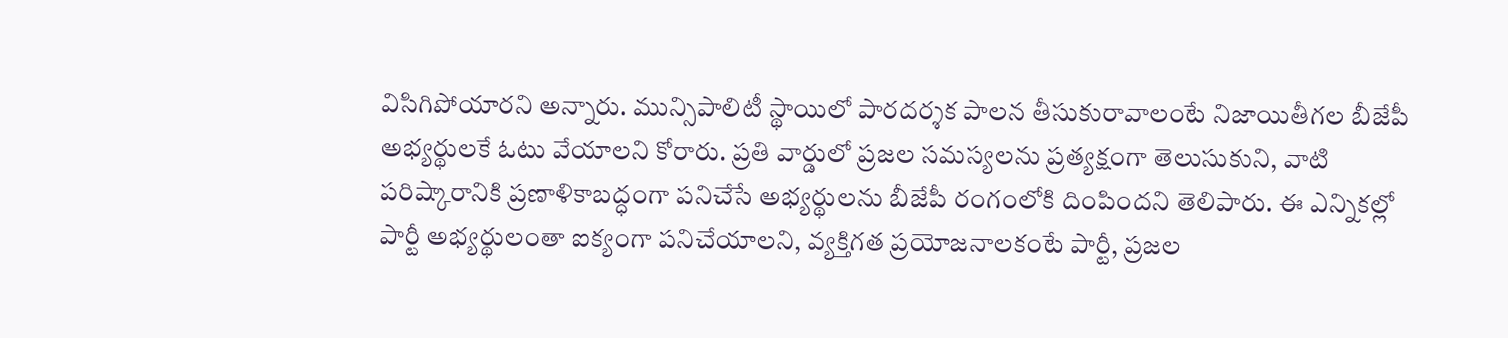విసిగిపోయారని అన్నారు. మున్సిపాలిటీ స్థాయిలో పారదర్శక పాలన తీసుకురావాలంటే నిజాయితీగల బీజేపీ అభ్యర్థులకే ఓటు వేయాలని కోరారు. ప్రతి వార్డులో ప్రజల సమస్యలను ప్రత్యక్షంగా తెలుసుకుని, వాటి పరిష్కారానికి ప్రణాళికాబద్ధంగా పనిచేసే అభ్యర్థులను బీజేపీ రంగంలోకి దింపిందని తెలిపారు. ఈ ఎన్నికల్లో పార్టీ అభ్యర్థులంతా ఐక్యంగా పనిచేయాలని, వ్యక్తిగత ప్రయోజనాలకంటే పార్టీ, ప్రజల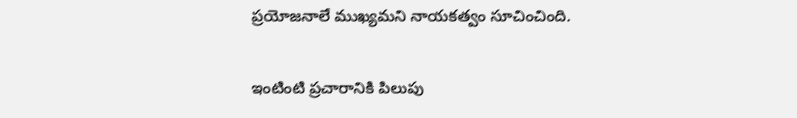ప్రయోజనాలే ముఖ్యమని నాయకత్వం సూచించింది.

ఇంటింటి ప్రచారానికి పిలుపు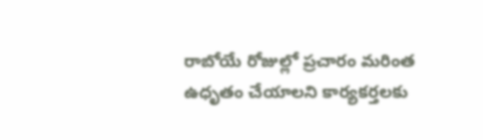రాబోయే రోజుల్లో ప్రచారం మరింత ఉధృతం చేయాలని కార్యకర్తలకు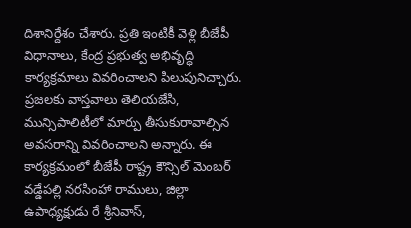దిశానిర్దేశం చేశారు. ప్రతి ఇంటికీ వెళ్లి బీజేపీ విధానాలు, కేంద్ర ప్రభుత్వ అభివృద్ధి కార్యక్రమాలు వివరించాలని పిలుపునిచ్చారు. ప్రజలకు వాస్తవాలు తెలియజేసి, మున్సిపాలిటీలో మార్పు తీసుకురావాల్సిన అవసరాన్ని వివరించాలని అన్నారు. ఈ కార్యక్రమంలో బీజేపీ రాష్ట్ర కౌన్సిల్ మెంబర్ వడ్డేపల్లి నరసింహా రాములు, జిల్లా ఉపాధ్యక్షుడు రే శ్రీనివాస్,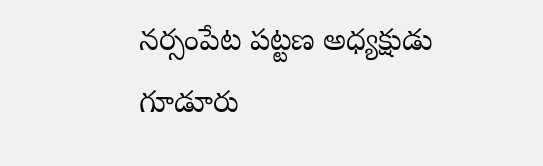నర్సంపేట పట్టణ అధ్యక్షుడు గూడూరు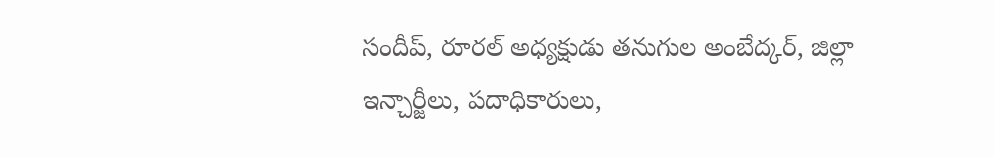సందీప్, రూరల్ అధ్యక్షుడు తనుగుల అంబేద్కర్, జిల్లా ఇన్చార్జీలు, పదాధికారులు,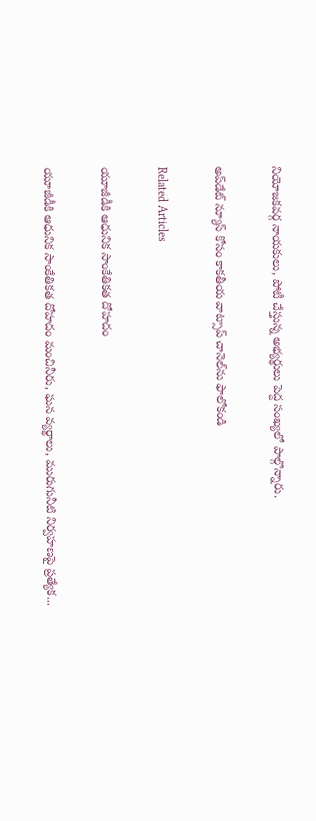నియోజకవర్గ నాయకులు, పోటీ చేస్తున్న అభ్యర్థులు పెద్ద సంఖ్యలో పాల్గొన్నారు.

అప్‌డేట్ న్యూస్ కోసం కాక‌తీయ వాట్సాప్ చానెల్‌ను ఫాలోకండి

Related Articles

యూజీడీకి ఆధునిక సాంకేతికత దోహదం

యూజీడీకి ఆధునిక సాంకేతికత దోహదం మంచినీరు, ఘన వ్యర్థాలు, మురుగునీటి నిర్వహణపై ప్రత్యేక...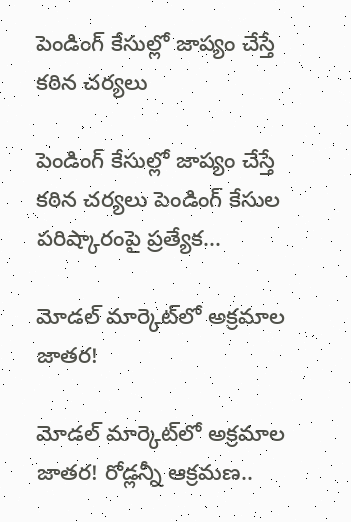పెండింగ్‌ కేసుల్లో జాప్యం చేస్తే కఠిన చర్యలు

పెండింగ్‌ కేసుల్లో జాప్యం చేస్తే కఠిన చర్యలు పెండింగ్‌ కేసుల పరిష్కారంపై ప్రత్యేక...

మోడల్ మార్కెట్‌లో అక్రమాల జాతర!

మోడల్ మార్కెట్‌లో అక్రమాల జాతర! రోడ్లన్నీ ఆక్రమణ..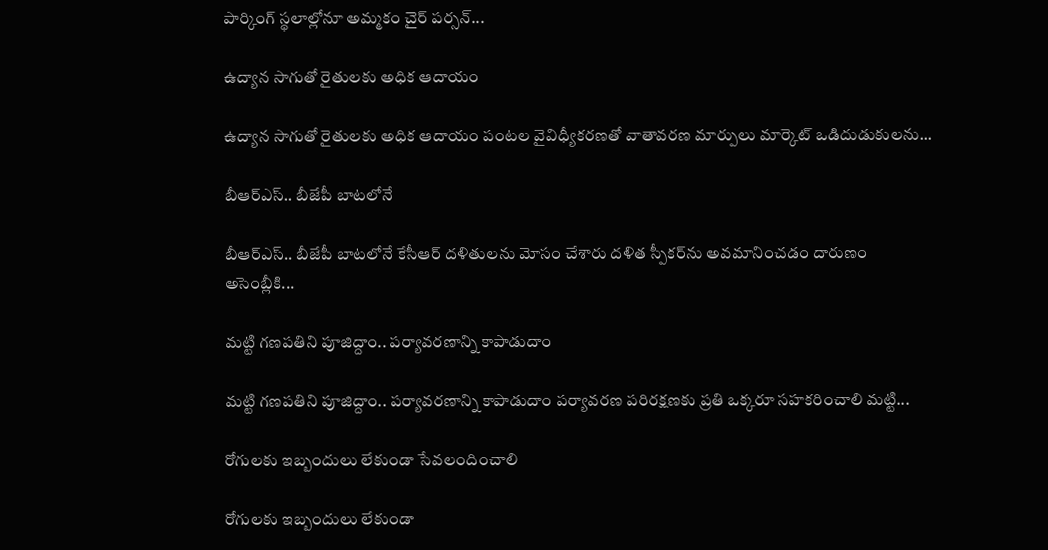పార్కింగ్ స్థ‌లాల్లోనూ అమ్మకం చైర్ పర్సన్...

ఉద్యాన సాగుతో రైతులకు అధిక ఆదాయం

ఉద్యాన సాగుతో రైతులకు అధిక ఆదాయం పంటల వైవిధ్యీకరణతో వాతావరణ మార్పులు మార్కెట్‌ ఒడిదుడుకులను...

బీఆర్‌ఎస్‌.. బీజేపీ బాటలోనే

బీఆర్‌ఎస్‌.. బీజేపీ బాటలోనే కేసీఆర్‌ దళితులను మోసం చేశారు దళిత స్పీకర్‌ను అవమానించడం దారుణం అసెంబ్లీకి...

మట్టి గణపతిని పూజిద్దాం.. పర్యావరణాన్ని కాపాడుదాం

మట్టి గణపతిని పూజిద్దాం.. పర్యావరణాన్ని కాపాడుదాం పర్యావరణ పరిరక్షణకు ప్రతి ఒక్కరూ సహకరించాలి మట్టి...

రోగులకు ఇబ్బందులు లేకుండా సేవలందించాలి

రోగులకు ఇబ్బందులు లేకుండా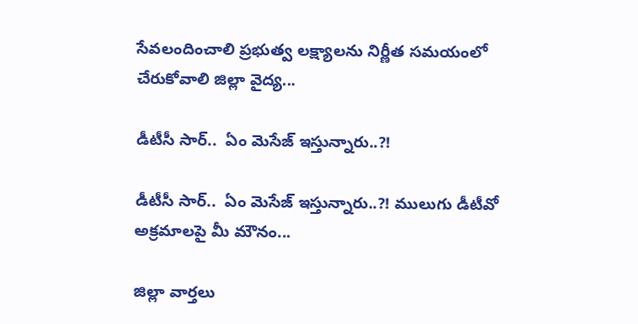సేవలందించాలి ప్రభుత్వ లక్ష్యాలను నిర్ణీత సమయంలో చేరుకోవాలి జిల్లా వైద్య...

డీటీసీ సార్‌..  ఏం మెసేజ్ ఇస్తున్నారు..?!

డీటీసీ సార్‌..  ఏం మెసేజ్ ఇస్తున్నారు..?! ములుగు డీటీవో అక్ర‌మాల‌పై మీ మౌనం...

జిల్లా వార్త‌లు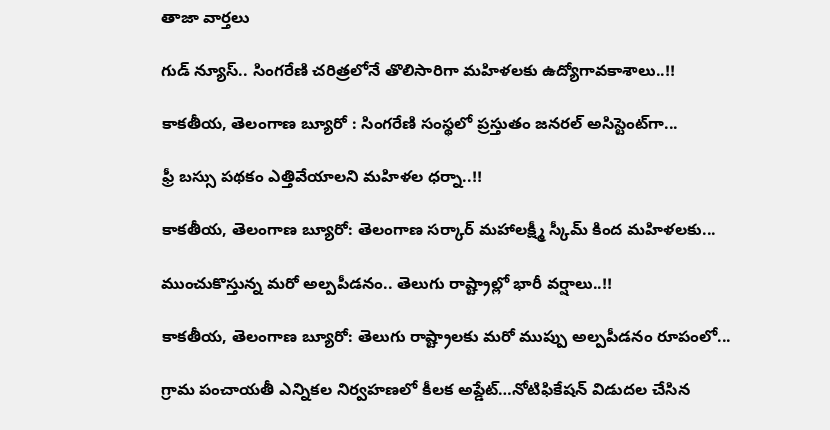తాజా వార్త‌లు

గుడ్ న్యూస్.. సింగరేణి చరిత్రలోనే తొలిసారిగా మ‌హిళ‌ల‌కు ఉద్యోగావ‌కాశాలు..!!

కాక‌తీయ‌, తెలంగాణ బ్యూరో : సింగరేణి సంస్థలో ప్రస్తుతం జనరల్ అసిస్టెంట్‌గా...

ఫ్రీ బస్సు పథకం ఎత్తివేయాలని మహిళల ధర్నా..!!

కాకతీయ, తెలంగాణ బ్యూరో: తెలంగాణ సర్కార్ మహాలక్ష్మీ స్కీమ్ కింద మహిళలకు...

ముంచుకొస్తున్న మరో అల్పపీడనం.. తెలుగు రాష్ట్రాల్లో భారీ వర్షాలు..!!

కాకతీయ, తెలంగాణ బ్యూరో: తెలుగు రాష్ట్రాలకు మరో ముప్పు అల్పపీడనం రూపంలో...

గ్రామ పంచాయ‌తీ ఎన్నిక‌ల నిర్వ‌హ‌ణ‌లో కీల‌క అప్డేట్‌…నోటిఫికేషన్ విడుదల చేసిన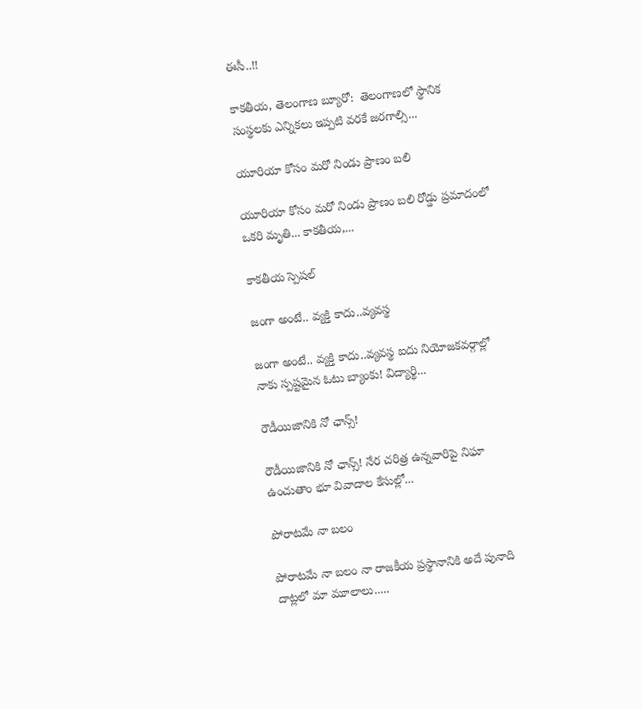ఈసీ..!!

కాకతీయ, తెలంగాణ బ్యూరో:  తెలంగాణలో స్థానిక సంస్థలకు ఎన్నికలు ఇప్పటి వరకే జరగాల్సి...

యూరియా కోసం మరో నిండు ప్రాణం బలి

యూరియా కోసం మరో నిండు ప్రాణం బలి రోడ్డు ప్రమాదంలో ఒకరి మృతి... కాకతీయ,...

కాక‌తీయ స్పెష‌ల్‌

జంగా అంటే.. వ్య‌క్తి కాదు..వ్య‌వస్థ‌

జంగా అంటే.. వ్య‌క్తి కాదు..వ్య‌వస్థ‌ ఐదు నియోజ‌క‌వ‌ర్గాల్లో నాకు స్ప‌ష్ట‌మైన ఓటు బ్యాంకు! విద్యార్థి...

రౌడీయిజానికి నో ఛాన్స్‌!

రౌడీయిజానికి నో ఛాన్స్‌! నేర చరిత్ర ఉన్న‌వారిపై నిఘా ఉంచుతాం భూ వివాదాల కేసుల్లో...

పోరాటమే నా బలం

పోరాటమే నా బలం నా రాజకీయ ప్రస్థానానికి అదే పునాది దాట్లలో మా మూలాలు.....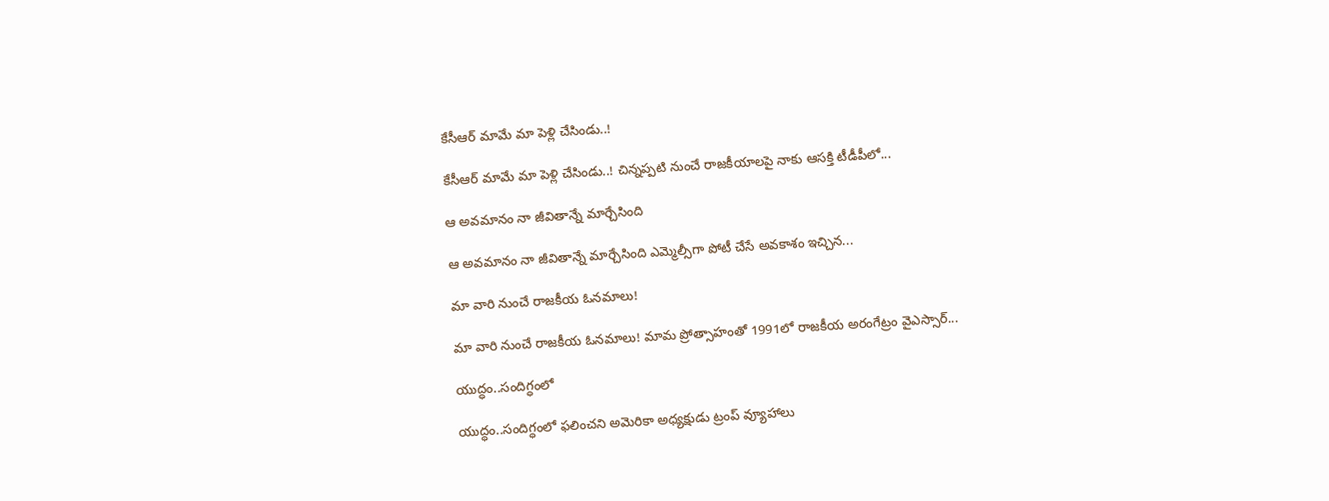కేసీఆర్‌ మామే మా పెళ్లి చేసిండు..!

కేసీఆర్‌ మామే మా పెళ్లి చేసిండు..! చిన్నప్ప‌టి నుంచే రాజకీయాలపై నాకు ఆసక్తి టీడీపీలో...

ఆ అవమానం నా జీవితాన్నే మార్చేసింది

ఆ అవమానం నా జీవితాన్నే మార్చేసింది ఎమ్మెల్సీగా పోటీ చేసే అవ‌కాశం ఇచ్చిన...

మా వారి నుంచే రాజకీయ ఓనమాలు!

మా వారి నుంచే రాజకీయ ఓనమాలు! మామ ప్రోత్సాహంతో 1991లో రాజకీయ అరంగేట్రం వైఎస్సార్‌...

యుద్ధం..సందిగ్ధంలో

యుద్ధం..సందిగ్ధంలో ఫ‌లించని అమెరికా అధ్య‌క్షుడు ట్రంప్ వ్యూహాలు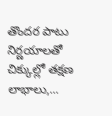తొంద‌ర పాటు నిర్ణ‌యాల‌తో చిక్కుల్లో తక్షణ లాభాలు,...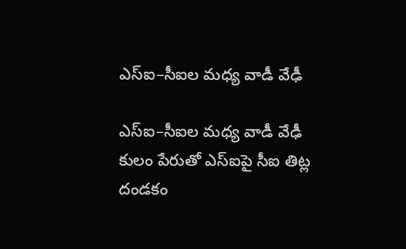ఎస్ఐ–సీఐల మ‌ధ్య వాడీ వేఢీ

ఎస్ఐ–సీఐల మ‌ధ్య వాడీ వేఢీ కులం పేరుతో ఎస్ఐపై సీఐ తిట్ల దండ‌కం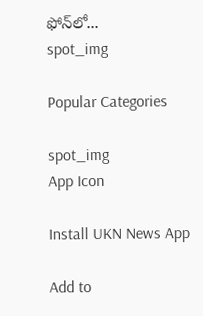ఫోన్‌లో...
spot_img

Popular Categories

spot_img
App Icon

Install UKN News App

Add to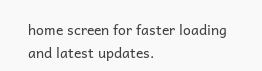home screen for faster loading and latest updates.